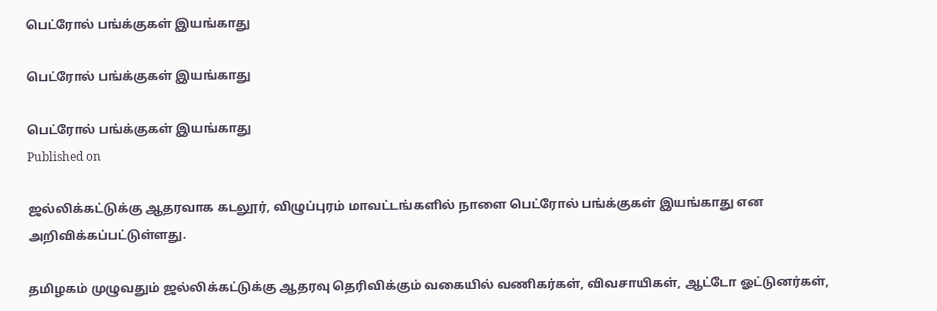பெட்ரோல் பங்க்குகள் இயங்காது

பெட்ரோல் பங்க்குகள் இயங்காது

பெட்ரோல் பங்க்குகள் இயங்காது
Published on

ஜல்லிக்கட்டுக்கு ஆதரவாக கடலூர், விழுப்புரம் மாவட்டங்களில் நாளை பெட்ரோல் பங்க்குகள் இயங்காது என அறிவிக்கப்பட்டுள்ளது.

தமிழகம் முழுவதும் ஜல்லிக்கட்டுக்கு ஆதரவு தெரிவிக்கும் வகையில் வணிகர்கள், விவசாயிகள், ஆட்டோ ஓட்டுனர்கள்,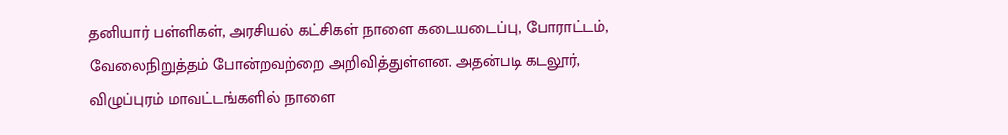தனியார் பள்ளிகள், அரசியல் கட்சிகள் நாளை கடையடைப்பு, போராட்டம், வேலைநிறுத்தம் போன்றவற்றை அறிவித்துள்ளன. அதன்படி கடலூர், விழுப்புரம் மாவட்டங்களில் நாளை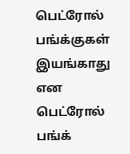பெட்ரோல் பங்க்குகள் இயங்காது என பெட்ரோல் பங்க்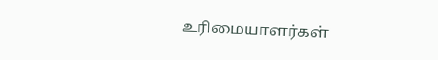உரிமையாளர்கள்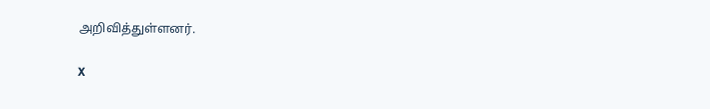அறிவித்துள்ளனர்.

X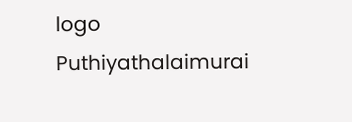logo
Puthiyathalaimurai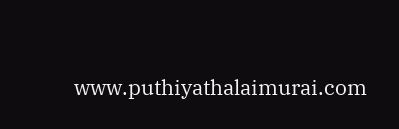www.puthiyathalaimurai.com